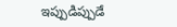ఇప్పుడిప్పుడే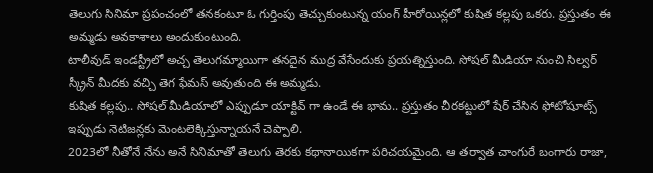తెలుగు సినిమా ప్రపంచంలో తనకంటూ ఓ గుర్తింపు తెచ్చుకుంటున్న యంగ్ హీరోయిన్లలో కుషిత కల్లపు ఒకరు. ప్రస్తుతం ఈ అమ్మడు అవకాశాలు అందుకుంటుంది.
టాలీవుడ్ ఇండస్ట్రీలో అచ్చ తెలుగమ్మాయిగా తనదైన ముద్ర వేసేందుకు ప్రయత్నిస్తుంది. సోషల్ మీడియా నుంచి సిల్వర్ స్క్రీన్ మీదకు వచ్చి తెగ ఫేమస్ అవుతుంది ఈ అమ్మడు.
కుషిత కల్లపు.. సోషల్ మీడియాలో ఎప్పుడూ యాక్టివ్ గా ఉండే ఈ భామ.. ప్రస్తుతం చీరకట్టులో షేర్ చేసిన ఫోటోషూట్స్ ఇప్పుడు నెటిజన్లకు మెంటలెక్కిస్తున్నాయనే చెప్పాలి.
2023లో నీతోనే నేను అనే సినిమాతో తెలుగు తెరకు కథానాయికగా పరిచయమైంది. ఆ తర్వాత చాంగురే బంగారు రాజా,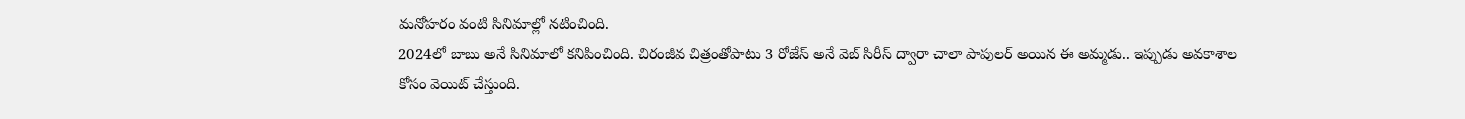మనోహరం వంటి సినిమాల్లో నటించింది.
2024లో బాబు అనే సినిమాలో కనిపించింది. చిరంజీవ చిత్రంతోపాటు 3 రోజేస్ అనే వెబ్ సిరీస్ ద్వారా చాలా పాపులర్ అయిన ఈ అమ్మడు.. ఇప్పుడు అవకాశాల కోసం వెయిట్ చేస్తుంది.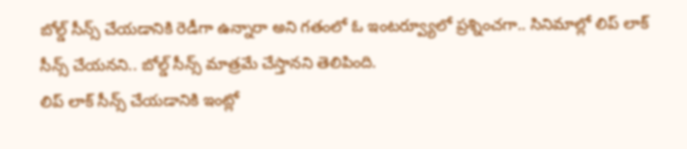బోల్డ్ సీన్స్ చేయడానికి రెడీగా ఉన్నారా అని గతంలో ఓ ఇంటర్వ్యూలో ప్రశ్నించగా.. సినిమాల్లో లిప్ లాక్ సీన్స్ చేయనని.. బోల్డ్ సీన్స్ మాత్రమే చేస్తానని తెలిపింది.
లిప్ లాక్ సీన్స్ చేయడానికి ఇంట్లో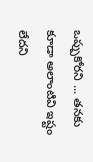ఒప్పుకోరని ... తనకు కూడా అలాంటివి ఇష్టం లేదని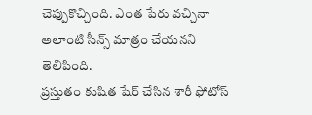చెప్పుకొచ్చింది. ఎంత పేరు వచ్చినా అలాంటి సీన్స్ మాత్రం చేయనని తెలిపింది.
ప్రస్తుతం కుషిత షేర్ చేసిన శారీ ఫోటోస్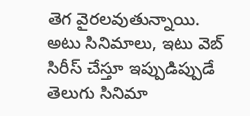తెగ వైరలవుతున్నాయి. అటు సినిమాలు, ఇటు వెబ్ సిరీస్ చేస్తూ ఇప్పుడిప్పుడే తెలుగు సినిమా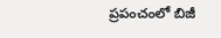ప్రపంచంలో బిజీ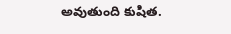అవుతుంది కుషిత.